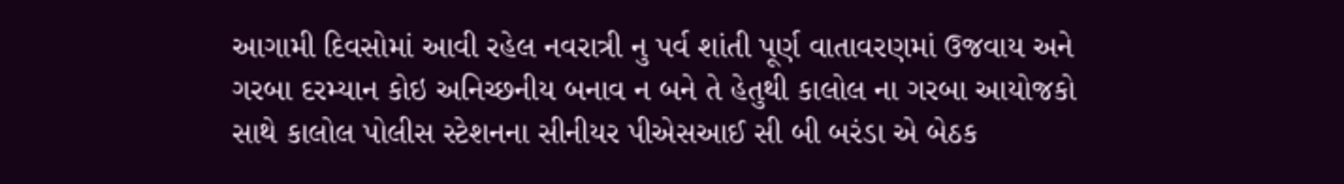આગામી દિવસોમાં આવી રહેલ નવરાત્રી નુ પર્વ શાંતી પૂર્ણ વાતાવરણમાં ઉજવાય અને ગરબા દરમ્યાન કોઇ અનિચ્છનીય બનાવ ન બને તે હેતુથી કાલોલ ના ગરબા આયોજકો સાથે કાલોલ પોલીસ સ્ટેશનના સીનીયર પીએસઆઈ સી બી બરંડા એ બેઠક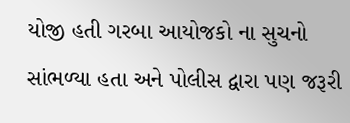યોજી હતી ગરબા આયોજકો ના સુચનો સાંભળ્યા હતા અને પોલીસ દ્વારા પણ જરૂરી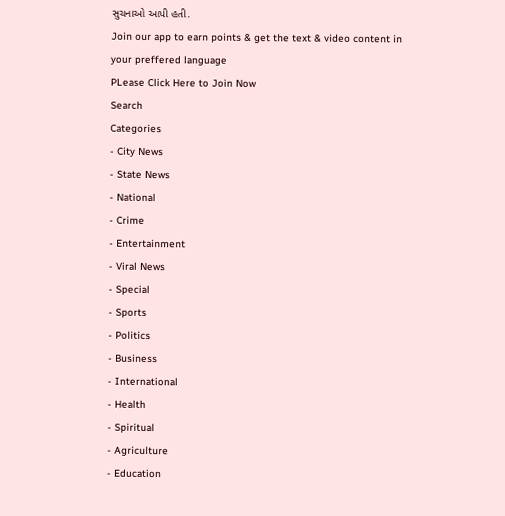સુચનાઓ આપી હતી.
Join our app to earn points & get the text & video content in your preffered language
PLease Click Here to Join Now
Search
Categories
- City News
- State News
- National
- Crime
- Entertainment
- Viral News
- Special
- Sports
- Politics
- Business
- International
- Health
- Spiritual
- Agriculture
- Education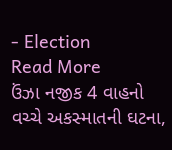- Election
Read More
ઉંઝા નજીક 4 વાહનો વચ્ચે અકસ્માતની ઘટના,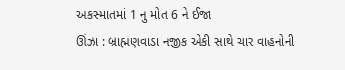અકસ્માતમાં 1 નુ મોત 6 ને ઈજા
ઊંઝા : બ્રાહ્મણવાડા નજીક એકી સાથે ચાર વાહનોની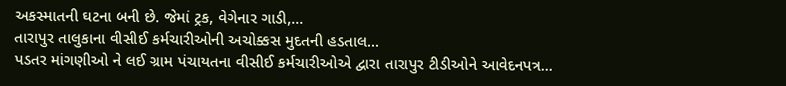અકસ્માતની ઘટના બની છે. જેમાં ટ્રક, વેગેનાર ગાડી,...
તારાપુર તાલુકાના વીસીઈ કર્મચારીઓની અચોક્કસ મુદતની હડતાલ...
પડતર માંગણીઓ ને લઈ ગ્રામ પંચાયતના વીસીઈ કર્મચારીઓએ દ્વારા તારાપુર ટીડીઓને આવેદનપત્ર...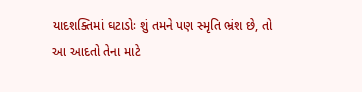યાદશક્તિમાં ઘટાડોઃ શું તમને પણ સ્મૃતિ ભ્રંશ છે, તો આ આદતો તેના માટે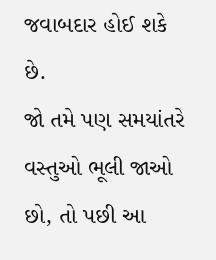જવાબદાર હોઈ શકે છે.
જો તમે પણ સમયાંતરે વસ્તુઓ ભૂલી જાઓ છો, તો પછી આ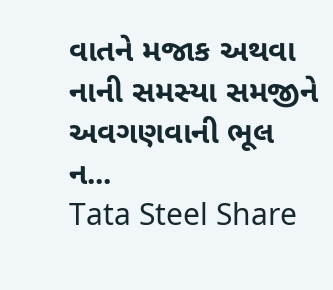વાતને મજાક અથવા નાની સમસ્યા સમજીને અવગણવાની ભૂલ ન...
Tata Steel Share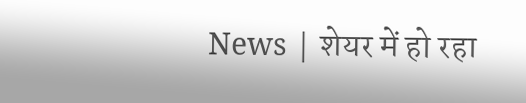News | शेयर में हो रहा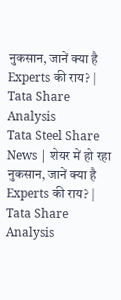नुकसान, जानें क्या है Experts की राय? | Tata Share Analysis
Tata Steel Share News | शेयर में हो रहा नुकसान, जानें क्या है Experts की राय? | Tata Share Analysis